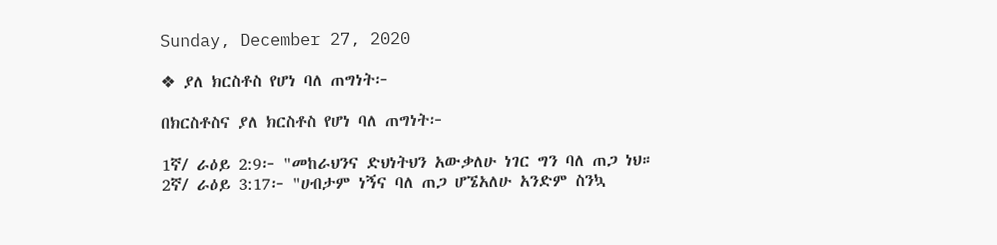Sunday, December 27, 2020

❖ ያለ ክርስቶስ የሆነ ባለ ጠግነት፦

በክርስቶስና ያለ ክርስቶስ የሆነ ባለ ጠግነት፦

1ኛ/ ራዕይ 2:9፦ "መከራህንና ድህነትህን አውቃለሁ ነገር ግን ባለ ጠጋ ነህ።
2ኛ/ ራዕይ 3:17፦ "ሀብታም ነኝና ባለ ጠጋ ሆኜአለሁ አንድም ስንኳ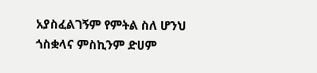አያስፈልገኝም የምትል ስለ ሆንህ ጎስቋላና ምስኪንም ድሀም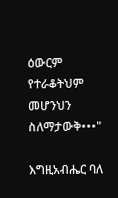ዕውርም የተራቆትህም መሆንህን ስለማታውቅ•••"

እግዚአብሔር ባለ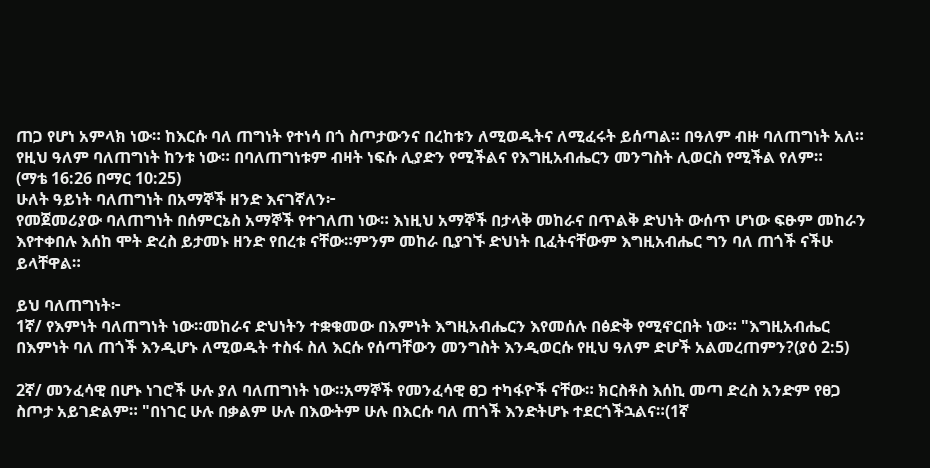ጠጋ የሆነ አምላክ ነው። ከእርሱ ባለ ጠግነት የተነሳ በጎ ስጦታውንና በረከቱን ለሚወዱትና ለሚፈሩት ይሰጣል። በዓለም ብዙ ባለጠግነት አለ። የዚህ ዓለም ባለጠግነት ከንቱ ነው። በባለጠግነቱም ብዛት ነፍሱ ሊያድን የሚችልና የእግዚአብሔርን መንግስት ሊወርስ የሚችል የለም።
(ማቴ 16:26 በማር 10:25)
ሁለት ዓይነት ባለጠግነት በአማኞች ዘንድ እናገኛለን፦
የመጀመሪያው ባለጠግነት በሰምርኔስ አማኞች የተገለጠ ነው። እነዚህ አማኞች በታላቅ መከራና በጥልቅ ድህነት ውሰጥ ሆነው ፍፁም መከራን እየተቀበሉ እሰከ ሞት ድረስ ይታመኑ ዘንድ የበረቱ ናቸው።ምንም መከራ ቢያገኙ ድህነት ቢፈትናቸውም እግዚአብሔር ግን ባለ ጠጎች ናችሁ ይላቸዋል።

ይህ ባለጠግነት፦
1ኛ/ የእምነት ባለጠግነት ነው።መከራና ድህነትን ተቋቁመው በእምነት እግዚአብሔርን እየመሰሉ በፅድቅ የሚኖርበት ነው። "እግዚአብሔር በእምነት ባለ ጠጎች እንዲሆኑ ለሚወዱት ተስፋ ስለ እርሱ የሰጣቸውን መንግስት እንዲወርሱ የዚህ ዓለም ድሆች አልመረጠምን?(ያዕ 2:5)

2ኛ/ መንፈሳዊ በሆኑ ነገሮች ሁሉ ያለ ባለጠግነት ነው።አማኞች የመንፈሳዊ ፀጋ ተካፋዮች ናቸው። ክርስቶስ እሰኪ መጣ ድረስ አንድም የፀጋ ስጦታ አይገድልም። "በነገር ሁሉ በቃልም ሁሉ በእውትም ሁሉ በእርሱ ባለ ጠጎች እንድትሆኑ ተደርጎችኋልና።(1ኛ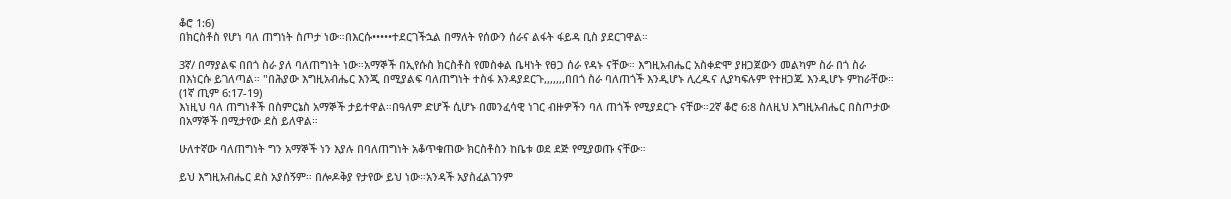ቆሮ 1:6)
በክርስቶስ የሆነ ባለ ጠግነት ስጦታ ነው።በእርሱ•••••ተደርገችኋል በማለት የሰውን ሰራና ልፋት ፋይዳ ቢስ ያደርገዋል።

3ኛ/ በማያልፍ በበጎ ስራ ያለ ባለጠግነት ነው።አማኞች በኢየሱስ ክርስቶስ የመስቀል ቤዛነት የፀጋ ሰራ የዳኑ ናቸው። እግዚአብሔር አስቀድሞ ያዘጋጀውን መልካም ስራ በጎ ስራ በእነርሱ ይገለጣል። "በሕያው እግዚአብሔር እንጂ በሚያልፍ ባለጠግነት ተስፋ እንዳያደርጉ,,,,,,,በበጎ ስራ ባለጠጎች እንዲሆኑ ሊረዱና ሊያካፍሉም የተዘጋጁ እንዲሆኑ ምከራቸው። (1ኛ ጢም 6:17-19)
እነዚህ ባለ ጠግነቶች በስምርኔስ አማኞች ታይተዋል።በዓለም ድሆች ሲሆኑ በመንፈሳዊ ነገር ብዙዎችን ባለ ጠጎች የሚያደርጉ ናቸው።2ኛ ቆሮ 6:8 ስለዚህ እግዚአብሔር በስጦታው በአማኞች በሚታየው ደስ ይለዋል።

ሁለተኛው ባለጠግነት ግን አማኞች ነን እያሉ በባለጠግነት አቆጥቁጠው ክርስቶስን ከቤቱ ወደ ደጅ የሚያወጡ ናቸው።

ይህ እግዚአብሔር ደስ አያሰኝም። በሎዶቅያ የታየው ይህ ነው።አንዳች አያስፈልገንም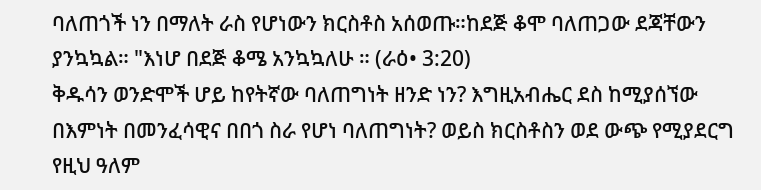ባለጠጎች ነን በማለት ራስ የሆነውን ክርስቶስ አሰወጡ።ከደጅ ቆሞ ባለጠጋው ደጃቸውን ያንኳኳል። "እነሆ በደጅ ቆሜ አንኳኳለሁ ። (ራዕ• 3:20)
ቅዱሳን ወንድሞች ሆይ ከየትኛው ባለጠግነት ዘንድ ነን? እግዚአብሔር ደስ ከሚያሰኘው በእምነት በመንፈሳዊና በበጎ ስራ የሆነ ባለጠግነት? ወይስ ክርስቶስን ወደ ውጭ የሚያደርግ የዚህ ዓለም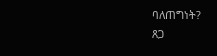ባለጠግነት?
ጸጋ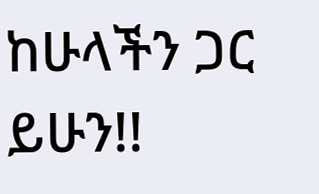ከሁላችን ጋር ይሁን!!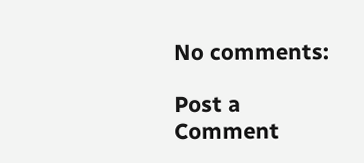No comments:

Post a Comment